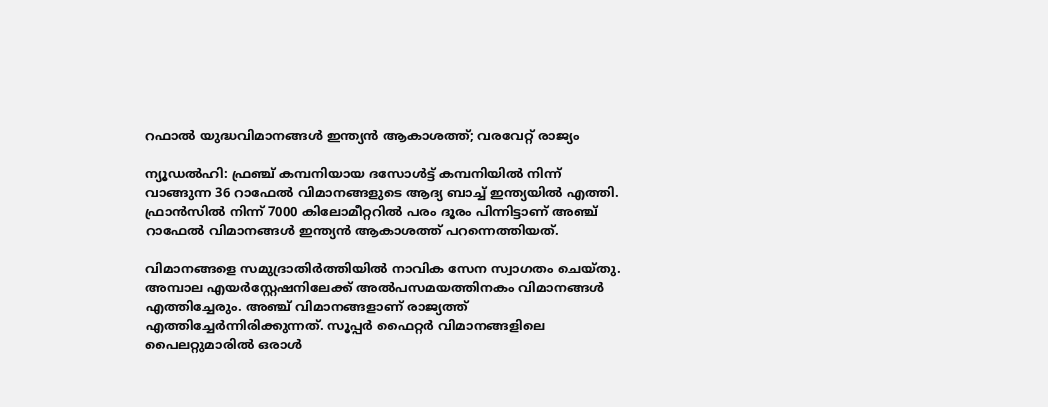റഫാല്‍ യുദ്ധവിമാനങ്ങള്‍ ഇന്ത്യന്‍ ആകാശത്ത്; വരവേറ്റ് രാജ്യം

ന്യൂഡല്‍ഹി: ഫ്രഞ്ച് കമ്പനിയായ ദസോള്‍ട്ട് കമ്പനിയില്‍ നിന്ന് വാങ്ങുന്ന 36 റാഫേല്‍ വിമാനങ്ങളുടെ ആദ്യ ബാച്ച് ഇന്ത്യയില്‍ എത്തി. ഫ്രാന്‍സില്‍ നിന്ന് 7000 കിലോമീറ്ററില്‍ പരം ദൂരം പിന്നിട്ടാണ് അഞ്ച് റാഫേല്‍ വിമാനങ്ങള്‍ ഇന്ത്യന്‍ ആകാശത്ത് പറന്നെത്തിയത്.

വിമാനങ്ങളെ സമുദ്രാതിര്‍ത്തിയില്‍ നാവിക സേന സ്വാഗതം ചെയ്തു. അമ്പാല എയര്‍സ്റ്റേഷനിലേക്ക് അല്‍പസമയത്തിനകം വിമാനങ്ങള്‍ എത്തിച്ചേരും. അഞ്ച് വിമാനങ്ങളാണ് രാജ്യത്ത് എത്തിച്ചേര്‍ന്നിരിക്കുന്നത്. സൂപ്പര്‍ ഫൈറ്റര്‍ വിമാനങ്ങളിലെ പൈലറ്റുമാരില്‍ ഒരാള്‍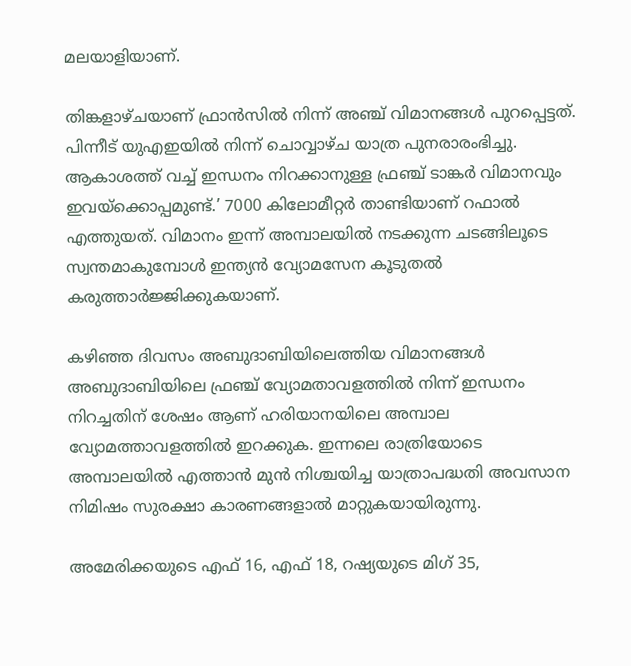മലയാളിയാണ്.

തിങ്കളാഴ്ചയാണ് ഫ്രാന്‍സില്‍ നിന്ന് അഞ്ച് വിമാനങ്ങള്‍ പുറപ്പെട്ടത്. പിന്നീട് യുഎഇയില്‍ നിന്ന് ചൊവ്വാഴ്ച യാത്ര പുനരാരംഭിച്ചു. ആകാശത്ത് വച്ച് ഇന്ധനം നിറക്കാനുള്ള ഫ്രഞ്ച് ടാങ്കര്‍ വിമാനവും ഇവയ്ക്കൊപ്പമുണ്ട്.’ 7000 കിലോമീറ്റര്‍ താണ്ടിയാണ് റഫാല്‍ എത്തുയത്. വിമാനം ഇന്ന് അമ്പാലയില്‍ നടക്കുന്ന ചടങ്ങിലൂടെ സ്വന്തമാകുമ്പോള്‍ ഇന്ത്യന്‍ വ്യോമസേന കൂടുതല്‍ കരുത്താര്‍ജ്ജിക്കുകയാണ്.

കഴിഞ്ഞ ദിവസം അബുദാബിയിലെത്തിയ വിമാനങ്ങള്‍ അബുദാബിയിലെ ഫ്രഞ്ച് വ്യോമതാവളത്തില്‍ നിന്ന് ഇന്ധനം നിറച്ചതിന് ശേഷം ആണ് ഹരിയാനയിലെ അമ്പാല വ്യോമത്താവളത്തില്‍ ഇറക്കുക. ഇന്നലെ രാത്രിയോടെ അമ്പാലയില്‍ എത്താന്‍ മുന്‍ നിശ്ചയിച്ച യാത്രാപദ്ധതി അവസാന നിമിഷം സുരക്ഷാ കാരണങ്ങളാല്‍ മാറ്റുകയായിരുന്നു.

അമേരിക്കയുടെ എഫ് 16, എഫ് 18, റഷ്യയുടെ മിഗ് 35,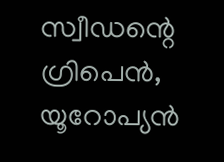സ്വീഡന്റെ ഗ്രിപെന്‍, യൂറോപ്യന്‍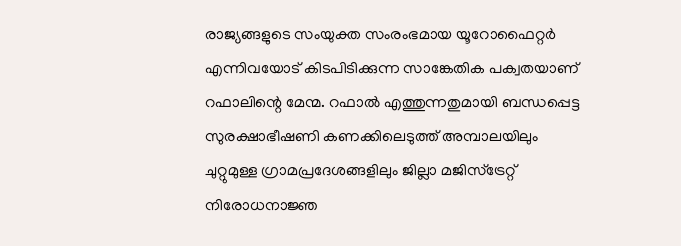രാജ്യങ്ങളുടെ സംയുക്ത സംരംഭമായ യൂറോഫൈറ്റര്‍ എന്നിവയോട് കിടപിടിക്കുന്ന സാങ്കേതിക പക്വതയാണ് റഫാലിന്റെ മേന്മ. റഫാല്‍ എത്തുന്നതുമായി ബന്ധപ്പെട്ട സുരക്ഷാഭീഷണി കണക്കിലെടുത്ത് അമ്പാലയിലും ചുറ്റുമുള്ള ഗ്രാമപ്രദേശങ്ങളിലും ജില്ലാ മജിസ്ട്രേറ്റ് നിരോധനാജ്ഞ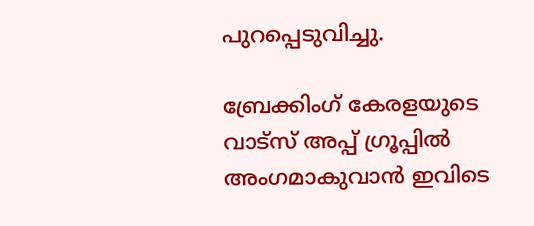പുറപ്പെടുവിച്ചു.

ബ്രേക്കിംഗ് കേരളയുടെ വാട്സ് അപ്പ് ഗ്രൂപ്പിൽ അംഗമാകുവാൻ ഇവിടെ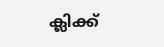ക്ലിക്ക്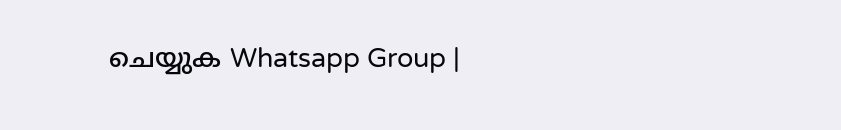ചെയ്യുക Whatsapp Group |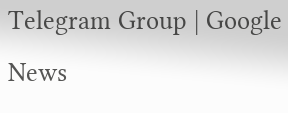Telegram Group | Google News